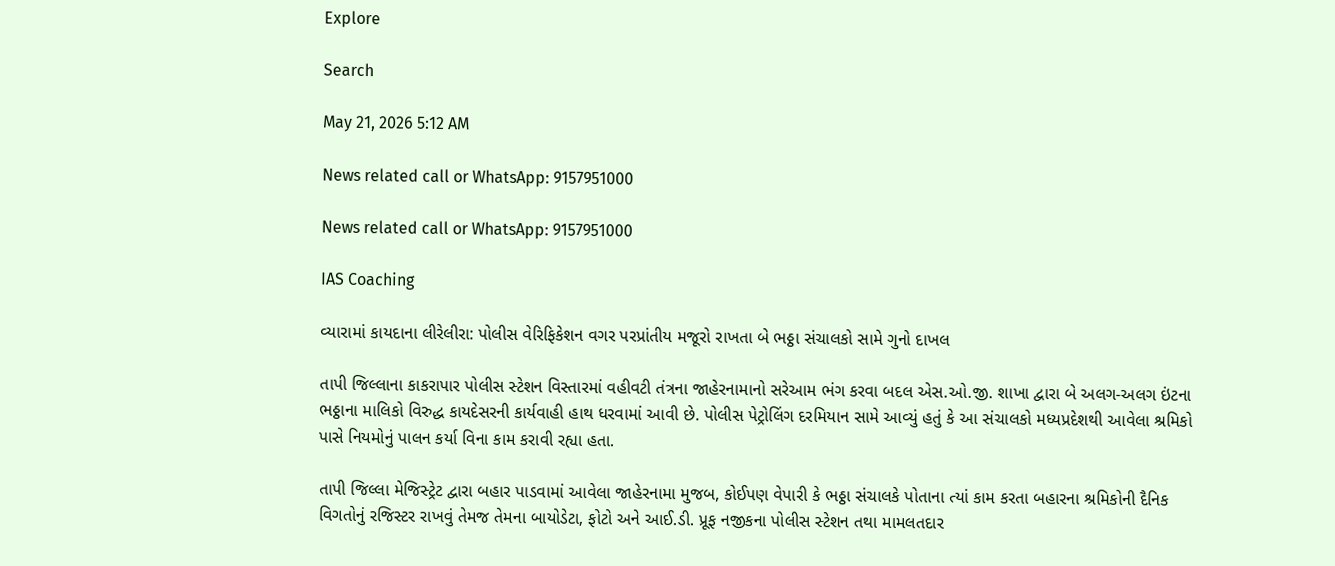Explore

Search

May 21, 2026 5:12 AM

News related call or WhatsApp: 9157951000

News related call or WhatsApp: 9157951000

IAS Coaching

વ્યારામાં કાયદાના લીરેલીરા: પોલીસ વેરિફિકેશન વગર પરપ્રાંતીય મજૂરો રાખતા બે ભઠ્ઠા સંચાલકો સામે ગુનો દાખલ

તાપી જિલ્લાના કાકરાપાર પોલીસ સ્ટેશન વિસ્તારમાં વહીવટી તંત્રના જાહેરનામાનો સરેઆમ ભંગ કરવા બદલ એસ.ઓ.જી. શાખા દ્વારા બે અલગ-અલગ ઇંટના ભઠ્ઠાના માલિકો વિરુદ્ધ કાયદેસરની કાર્યવાહી હાથ ધરવામાં આવી છે. પોલીસ પેટ્રોલિંગ દરમિયાન સામે આવ્યું હતું કે આ સંચાલકો મધ્યપ્રદેશથી આવેલા શ્રમિકો પાસે નિયમોનું પાલન કર્યા વિના કામ કરાવી રહ્યા હતા.

તાપી જિલ્લા મેજિસ્ટ્રેટ દ્વારા બહાર પાડવામાં આવેલા જાહેરનામા મુજબ, કોઈપણ વેપારી કે ભઠ્ઠા સંચાલકે પોતાના ત્યાં કામ કરતા બહારના શ્રમિકોની દૈનિક વિગતોનું રજિસ્ટર રાખવું તેમજ તેમના બાયોડેટા, ફોટો અને આઈ.ડી. પ્રૂફ નજીકના પોલીસ સ્ટેશન તથા મામલતદાર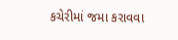કચેરીમાં જમા કરાવવા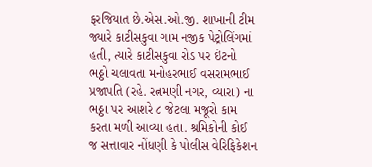ફરજિયાત છે.એસ.ઓ.જી. શાખાની ટીમ જ્યારે કાટીસકુવા ગામ નજીક પેટ્રોલિંગમાં હતી, ત્યારે કાટીસકુવા રોડ પર ઇંટનો ભઠ્ઠો ચલાવતા મનોહરભાઈ વસરામભાઈ પ્રજાપતિ (રહે. રત્નમણી નગર, વ્યારા) ના ભઠ્ઠા પર આશરે ૮ જેટલા મજૂરો કામ કરતા મળી આવ્યા હતા. શ્રમિકોની કોઈ જ સત્તાવાર નોંધણી કે પોલીસ વેરિફિકેશન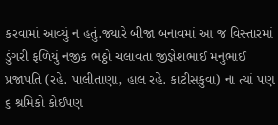કરવામાં આવ્યું ન હતું.જ્યારે બીજા બનાવમાં આ જ વિસ્તારમાં ડુંગરી ફળિયું નજીક ભઠ્ઠો ચલાવતા જીજ્ઞેશભાઈ મનુભાઈ પ્રજાપતિ (રહે. પાલીતાણા, હાલ રહે. કાટીસકુવા) ના ત્યાં પણ ૬ શ્રમિકો કોઈપણ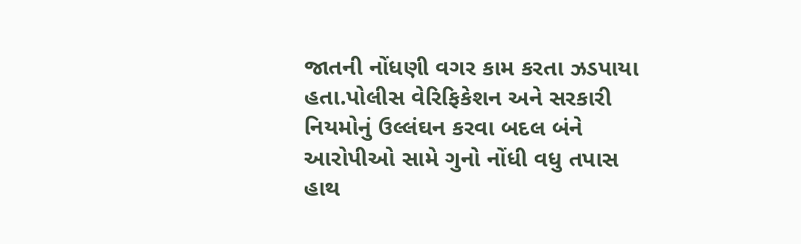જાતની નોંધણી વગર કામ કરતા ઝડપાયા હતા.પોલીસ વેરિફિકેશન અને સરકારી નિયમોનું ઉલ્લંઘન કરવા બદલ બંને આરોપીઓ સામે ગુનો નોંધી વધુ તપાસ હાથ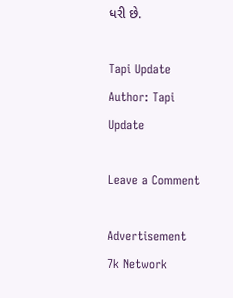ધરી છે.

Tapi Update
Author: Tapi Update

Leave a Comment

Advertisement
7k Network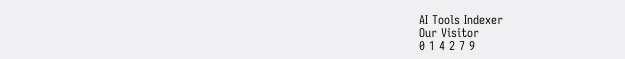AI Tools Indexer
Our Visitor
0 1 4 2 7 9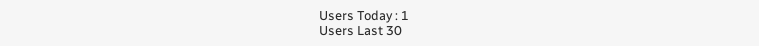Users Today : 1
Users Last 30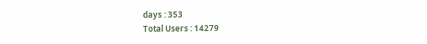days : 353
Total Users : 14279